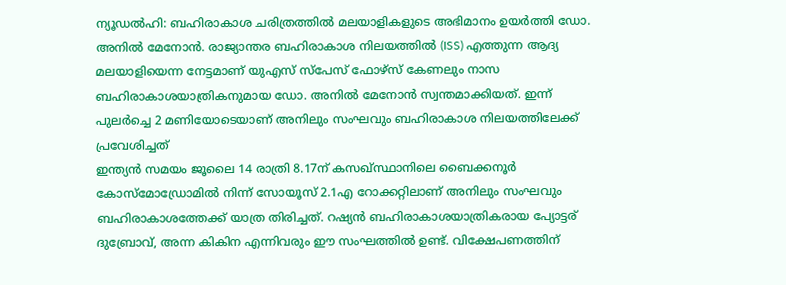ന്യൂഡൽഹി: ബഹിരാകാശ ചരിത്രത്തിൽ മലയാളികളുടെ അഭിമാനം ഉയർത്തി ഡോ. അനിൽ മേനോൻ. രാജ്യാന്തര ബഹിരാകാശ നിലയത്തിൽ (ISS) എത്തുന്ന ആദ്യ മലയാളിയെന്ന നേട്ടമാണ് യുഎസ് സ്പേസ് ഫോഴ്സ് കേണലും നാസ ബഹിരാകാശയാത്രികനുമായ ഡോ. അനിൽ മേനോൻ സ്വന്തമാക്കിയത്. ഇന്ന് പുലർച്ചെ 2 മണിയോടെയാണ് അനിലും സംഘവും ബഹിരാകാശ നിലയത്തിലേക്ക് പ്രവേശിച്ചത്
ഇന്ത്യൻ സമയം ജൂലൈ 14 രാത്രി 8.17ന് കസഖ്സ്ഥാനിലെ ബൈക്കനൂർ കോസ്മോഡ്രോമിൽ നിന്ന് സോയൂസ് 2.1എ റോക്കറ്റിലാണ് അനിലും സംഘവും ബഹിരാകാശത്തേക്ക് യാത്ര തിരിച്ചത്. റഷ്യൻ ബഹിരാകാശയാത്രികരായ പ്യോട്ടര് ദുബ്രോവ്, അന്ന കികിന എന്നിവരും ഈ സംഘത്തിൽ ഉണ്ട്. വിക്ഷേപണത്തിന്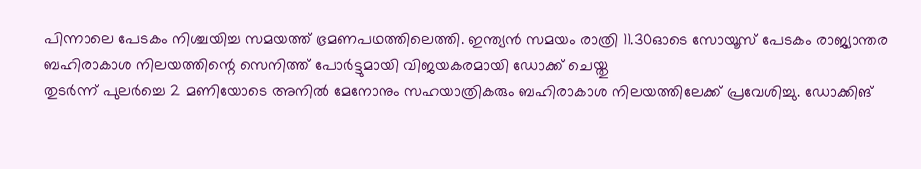പിന്നാലെ പേടകം നിശ്ചയിച്ച സമയത്ത് ഭ്രമണപഥത്തിലെത്തി. ഇന്ത്യൻ സമയം രാത്രി 11.30ഓടെ സോയൂസ് പേടകം രാജ്യാന്തര ബഹിരാകാശ നിലയത്തിന്റെ സെനിത്ത് പോർട്ടുമായി വിജയകരമായി ഡോക്ക് ചെയ്തു
തുടർന്ന് പുലർച്ചെ 2 മണിയോടെ അനിൽ മേനോനും സഹയാത്രികരും ബഹിരാകാശ നിലയത്തിലേക്ക് പ്രവേശിച്ചു. ഡോക്കിങ്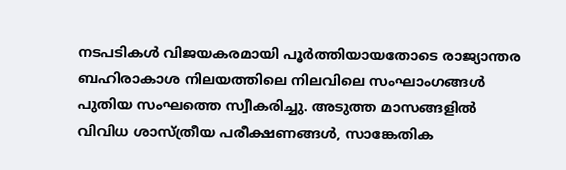നടപടികൾ വിജയകരമായി പൂർത്തിയായതോടെ രാജ്യാന്തര ബഹിരാകാശ നിലയത്തിലെ നിലവിലെ സംഘാംഗങ്ങൾ പുതിയ സംഘത്തെ സ്വീകരിച്ചു. അടുത്ത മാസങ്ങളിൽ വിവിധ ശാസ്ത്രീയ പരീക്ഷണങ്ങൾ, സാങ്കേതിക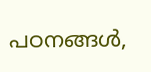പഠനങ്ങൾ,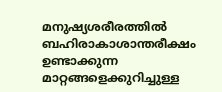മനുഷ്യശരീരത്തിൽ ബഹിരാകാശാന്തരീക്ഷം ഉണ്ടാക്കുന്ന മാറ്റങ്ങളെക്കുറിച്ചുള്ള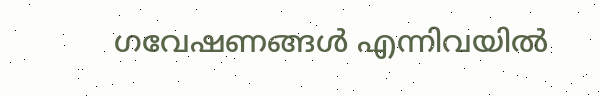ഗവേഷണങ്ങൾ എന്നിവയിൽ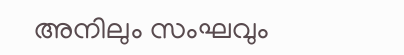അനിലും സംഘവും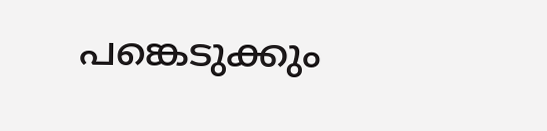പങ്കെടുക്കും